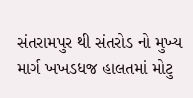સંતરામપુર થી સંતરોડ નો મુખ્ય માર્ગ ખખડધજ હાલતમાં મોટુ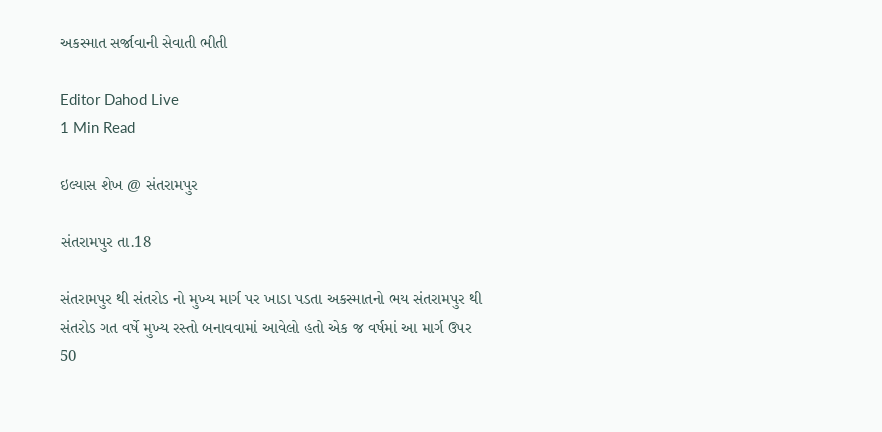અકસ્માત સર્જાવાની સેવાતી ભીતી

Editor Dahod Live
1 Min Read

ઇલ્યાસ શેખ @ સંતરામપુર

સંતરામપુર તા.18

સંતરામપુર થી સંતરોડ નો મુખ્ય માર્ગ પર ખાડા પડતા અકસ્માતનો ભય સંતરામપુર થી સંતરોડ ગત વર્ષે મુખ્ય રસ્તો બનાવવામાં આવેલો હતો એક જ વર્ષમાં આ માર્ગ ઉપર 50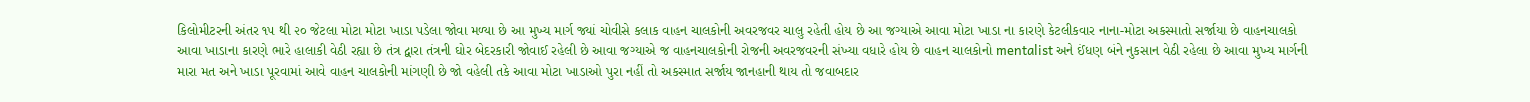કિલોમીટરની અંતર ૧૫ થી ૨૦ જેટલા મોટા મોટા ખાડા પડેલા જોવા મળ્યા છે આ મુખ્ય માર્ગ જ્યાં ચોવીસે કલાક વાહન ચાલકોની અવરજવર ચાલુ રહેતી હોય છે આ જગ્યાએ આવા મોટા ખાડા ના કારણે કેટલીકવાર નાના-મોટા અકસ્માતો સર્જાયા છે વાહનચાલકો આવા ખાડાના કારણે ભારે હાલાકી વેઠી રહ્યા છે તંત્ર દ્વારા તંત્રની ઘોર બેદરકારી જોવાઈ રહેલી છે આવા જગ્યાએ જ વાહનચાલકોની રોજની અવરજવરની સંખ્યા વધારે હોય છે વાહન ચાલકોનો mentalist અને ઈંધણ બંને નુકસાન વેઠી રહેલા છે આવા મુખ્ય માર્ગની મારા મત અને ખાડા પૂરવામાં આવે વાહન ચાલકોની માંગણી છે જો વહેલી તકે આવા મોટા ખાડાઓ પુરા નહીં તો અકસ્માત સર્જાય જાનહાની થાય તો જવાબદાર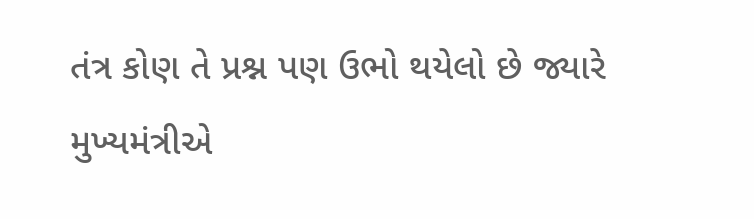તંત્ર કોણ તે પ્રશ્ન પણ ઉભો થયેલો છે જ્યારે મુખ્યમંત્રીએ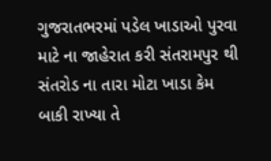ગુજરાતભરમાં પડેલ ખાડાઓ પુરવા માટે ના જાહેરાત કરી સંતરામપુર થી સંતરોડ ના તારા મોટા ખાડા કેમ બાકી રાખ્યા તે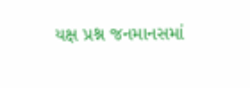યક્ષ પ્રશ્ન જનમાનસમાં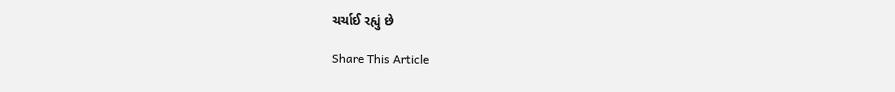ચર્ચાઈ રહ્યું છે

Share This Article